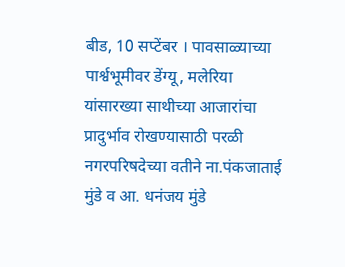बीड, 10 सप्टेंबर । पावसाळ्याच्या पार्श्वभूमीवर डेंग्यू, मलेरिया यांसारख्या साथीच्या आजारांचा प्रादुर्भाव रोखण्यासाठी परळी नगरपरिषदेच्या वतीने ना.पंकजाताई मुंडे व आ. धनंजय मुंडे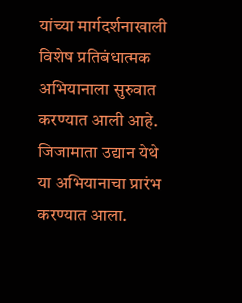यांच्या मार्गदर्शनाखाली विशेष प्रतिबंधात्मक अभियानाला सुरुवात करण्यात आली आहे.
जिजामाता उद्यान येथे या अभियानाचा प्रारंभ करण्यात आला.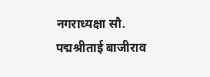नगराध्यक्षा सौ. पद्मश्रीताई बाजीराव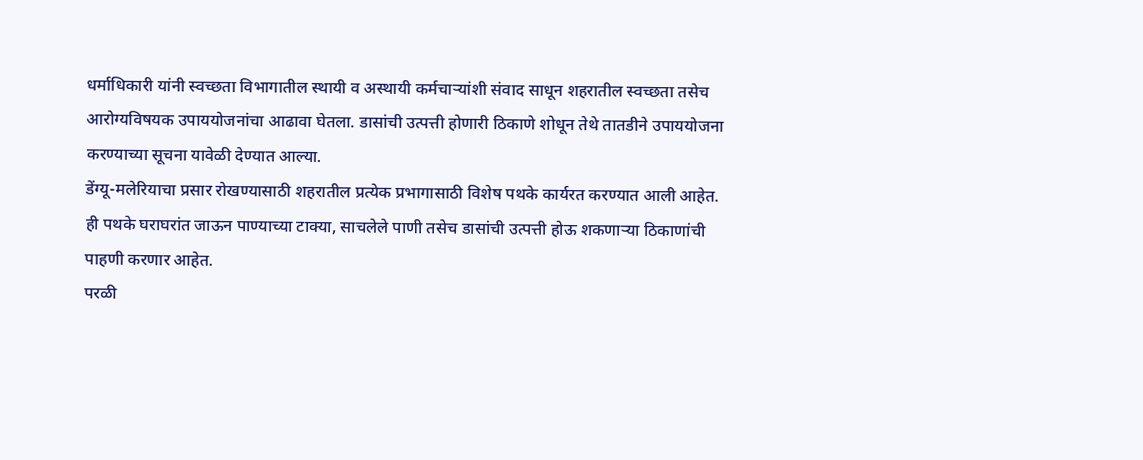धर्माधिकारी यांनी स्वच्छता विभागातील स्थायी व अस्थायी कर्मचाऱ्यांशी संवाद साधून शहरातील स्वच्छता तसेच आरोग्यविषयक उपाययोजनांचा आढावा घेतला. डासांची उत्पत्ती होणारी ठिकाणे शोधून तेथे तातडीने उपाययोजना करण्याच्या सूचना यावेळी देण्यात आल्या.
डेंग्यू-मलेरियाचा प्रसार रोखण्यासाठी शहरातील प्रत्येक प्रभागासाठी विशेष पथके कार्यरत करण्यात आली आहेत. ही पथके घराघरांत जाऊन पाण्याच्या टाक्या, साचलेले पाणी तसेच डासांची उत्पत्ती होऊ शकणाऱ्या ठिकाणांची पाहणी करणार आहेत.
परळी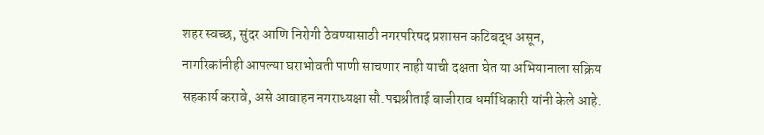शहर स्वच्छ, सुंदर आणि निरोगी ठेवण्यासाठी नगरपरिषद प्रशासन कटिबद्ध असून, नागरिकांनीही आपल्या घराभोवती पाणी साचणार नाही याची दक्षता घेत या अभियानाला सक्रिय सहकार्य करावे, असे आवाहन नगराध्यक्षा सौ.पद्मश्रीताई बाजीराव धर्माधिकारी यांनी केले आहे.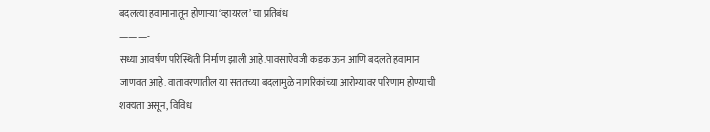बदलत्या हवामानातून होणाऱ्या ‘व्हायरल’ चा प्रतिबंध
———-
सध्या आवर्षण परिस्थिती निर्माण झाली आहे.पावसाऐवजी कडक ऊन आणि बदलते हवामान जाणवत आहे. वातावरणातील या सततच्या बदलामुळे नागरिकांच्या आरोग्यावर परिणाम होण्याची शक्यता असून, विविध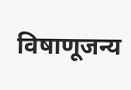विषाणूजन्य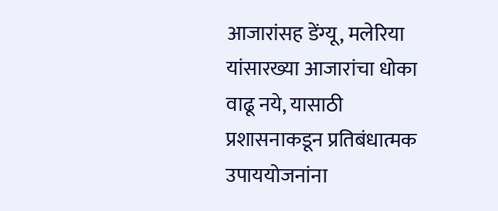आजारांसह डेंग्यू, मलेरिया यांसारख्या आजारांचा धोका वाढू नये, यासाठी प्रशासनाकडून प्रतिबंधात्मक उपाययोजनांना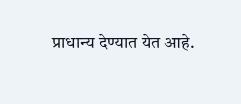प्राधान्य देण्यात येत आहे.